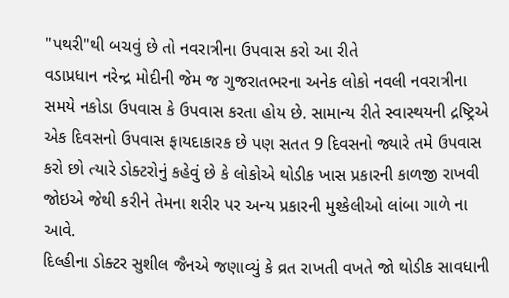"પથરી"થી બચવું છે તો નવરાત્રીના ઉપવાસ કરો આ રીતે
વડાપ્રધાન નરેન્દ્ર મોદીની જેમ જ ગુજરાતભરના અનેક લોકો નવલી નવરાત્રીના સમયે નકોડા ઉપવાસ કે ઉપવાસ કરતા હોય છે. સામાન્ય રીતે સ્વાસ્થયની દ્રષ્ટ્રિએ એક દિવસનો ઉપવાસ ફાયદાકારક છે પણ સતત 9 દિવસનો જ્યારે તમે ઉપવાસ કરો છો ત્યારે ડોક્ટરોનું કહેવું છે કે લોકોએ થોડીક ખાસ પ્રકારની કાળજી રાખવી જોઇએ જેથી કરીને તેમના શરીર પર અન્ય પ્રકારની મુશ્કેલીઓ લાંબા ગાળે ના આવે.
દિલ્હીના ડોક્ટર સુશીલ જૈનએ જણાવ્યું કે વ્રત રાખતી વખતે જો થોડીક સાવધાની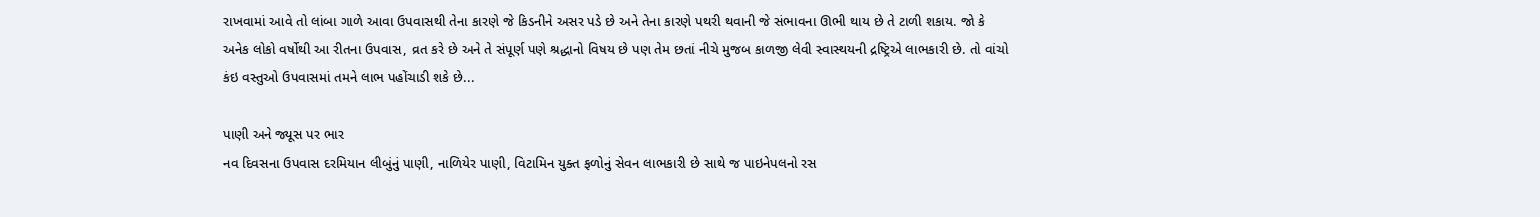રાખવામાં આવે તો લાંબા ગાળે આવા ઉપવાસથી તેના કારણે જે કિડનીને અસર પડે છે અને તેના કારણે પથરી થવાની જે સંભાવના ઊભી થાય છે તે ટાળી શકાય. જો કે અનેક લોકો વર્ષોથી આ રીતના ઉપવાસ, વ્રત કરે છે અને તે સંપૂર્ણ પણે શ્રદ્ધાનો વિષય છે પણ તેમ છતાં નીચે મુજબ કાળજી લેવી સ્વાસ્થયની દ્રષ્ટ્રિએ લાભકારી છે. તો વાંચો કંઇ વસ્તુઓ ઉપવાસમાં તમને લાભ પહોંચાડી શકે છે...

પાણી અને જ્યૂસ પર ભાર
નવ દિવસના ઉપવાસ દરમિયાન લીબુંનું પાણી, નાળિયેર પાણી, વિટામિન યુક્ત ફળોનું સેવન લાભકારી છે સાથે જ પાઇનેપલનો રસ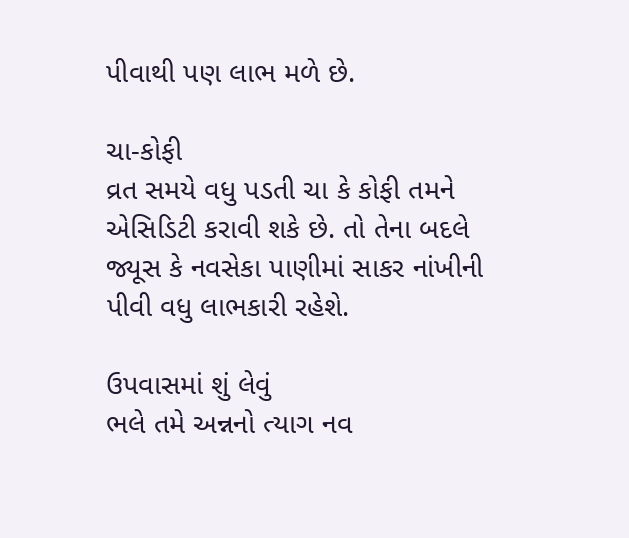પીવાથી પણ લાભ મળે છે.

ચા-કોફી
વ્રત સમયે વધુ પડતી ચા કે કોફી તમને એસિડિટી કરાવી શકે છે. તો તેના બદલે જ્યૂસ કે નવસેકા પાણીમાં સાકર નાંખીની પીવી વધુ લાભકારી રહેશે.

ઉપવાસમાં શું લેવું
ભલે તમે અન્નનો ત્યાગ નવ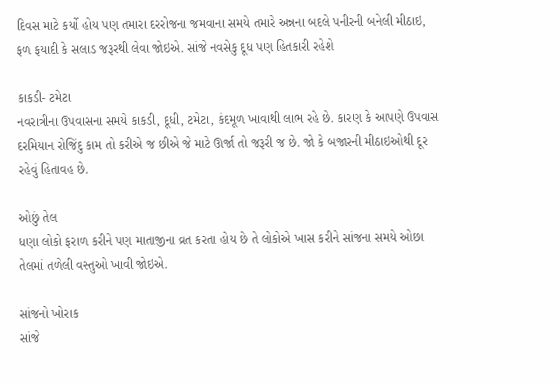દિવસ માટે કર્યો હોય પણ તમારા દરરોજના જમવાના સમયે તમારે અન્નના બદલે પનીરની બનેલી મીઠાઇ, ફળ ફયાદી કે સલાડ જરૂરથી લેવા જોઇએ. સાંજે નવસેકુ દૂધ પણ હિતકારી રહેશે

કાકડી- ટમેટા
નવરાત્રીના ઉપવાસના સમયે કાકડી, દૂધી, ટમેટા, કંદમૂળ ખાવાથી લાભ રહે છે. કારણ કે આપણે ઉપવાસ દરમિયાન રોજિંદુ કામ તો કરીએ જ છીએ જે માટે ઊર્જા તો જરૂરી જ છે. જો કે બજારની મીઠાઇઓથી દૂર રહેવું હિતાવહ છે.

ઓછું તેલ
ધણા લોકો ફરાળ કરીને પણ માતાજીના વ્રત કરતા હોય છે તે લોકોએ ખાસ કરીને સાંજના સમયે ઓછા તેલમાં તળેલી વસ્તુઓ ખાવી જોઇએ.

સાંજનો ખોરાક
સાંજે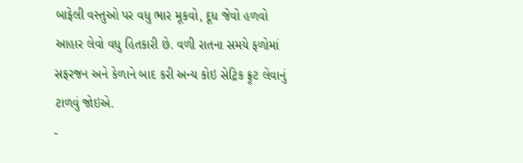બાફેલી વસ્તુઓ પર વધુ ભાર મૂકવો, દૂધ જેવો હળવો આહાર લેવો વધુ હિતકારી છે. વળી રાતના સમયે ફળોમાં સફરજન અને કેળાને બાદ કરી અન્ય કોઇ સેટ્રિક ફ્રૂટ લેવાનું ટાળવું જોઇએ.
-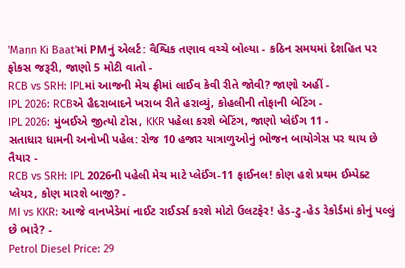'Mann Ki Baat'માં PMનું એલર્ટ: વૈશ્વિક તણાવ વચ્ચે બોલ્યા - કઠિન સમયમાં દેશહિત પર ફોકસ જરૂરી, જાણો 5 મોટી વાતો -
RCB vs SRH: IPLમાં આજની મેચ ફ્રીમાં લાઈવ કેવી રીતે જોવી? જાણો અહીં -
IPL 2026: RCBએ હૈદરાબાદને ખરાબ રીતે હરાવ્યું, કોહલીની તોફાની બેટિંગ -
IPL 2026: મુંબઈએ જીત્યો ટોસ, KKR પહેલા કરશે બેટિંગ, જાણો પ્લેઈંગ 11 -
સતાધાર ધામની અનોખી પહેલ: રોજ 10 હજાર યાત્રાળુઓનું ભોજન બાયોગેસ પર થાય છે તૈયાર -
RCB vs SRH: IPL 2026ની પહેલી મેચ માટે પ્લેઈંગ-11 ફાઈનલ! કોણ હશે પ્રથમ ઈમ્પેક્ટ પ્લેયર, કોણ મારશે બાજી? -
MI vs KKR: આજે વાનખેડેમાં નાઈટ રાઈડર્સ કરશે મોટો ઉલટફેર! હેડ-ટુ-હેડ રેકોર્ડમાં કોનું પલ્લું છે ભારે? -
Petrol Diesel Price: 29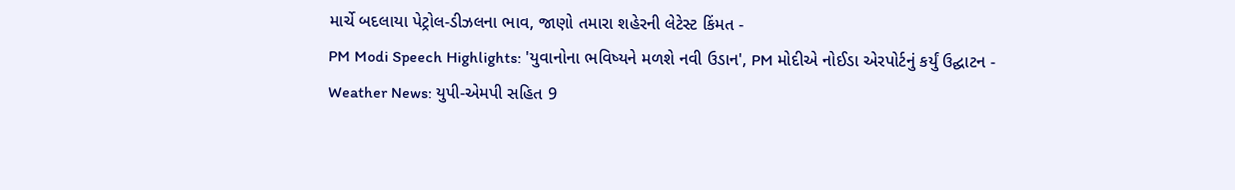માર્ચે બદલાયા પેટ્રોલ-ડીઝલના ભાવ, જાણો તમારા શહેરની લેટેસ્ટ કિંમત -
PM Modi Speech Highlights: 'યુવાનોના ભવિષ્યને મળશે નવી ઉડાન', PM મોદીએ નોઈડા એરપોર્ટનું કર્યું ઉદ્ઘાટન -
Weather News: યુપી-એમપી સહિત 9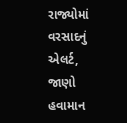રાજ્યોમાં વરસાદનું એલર્ટ, જાણો હવામાન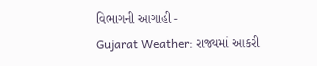વિભાગની આગાહી -
Gujarat Weather: રાજ્યમાં આકરી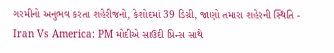ગરમીનો અનુભવ કરતા શહેરીજનો, કેશોદમાં 39 ડિગ્રી, જાણો તમારા શહેરની સ્થિતિ -
Iran Vs America: PM મોદીએ સાઉદી પ્રિન્સ સાથે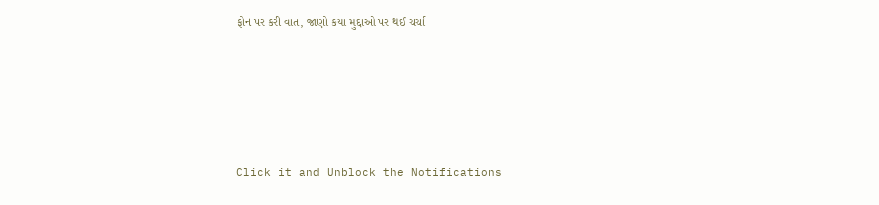ફોન પર કરી વાત, જાણો કયા મુદ્દાઓ પર થઈ ચર્ચા






Click it and Unblock the Notifications